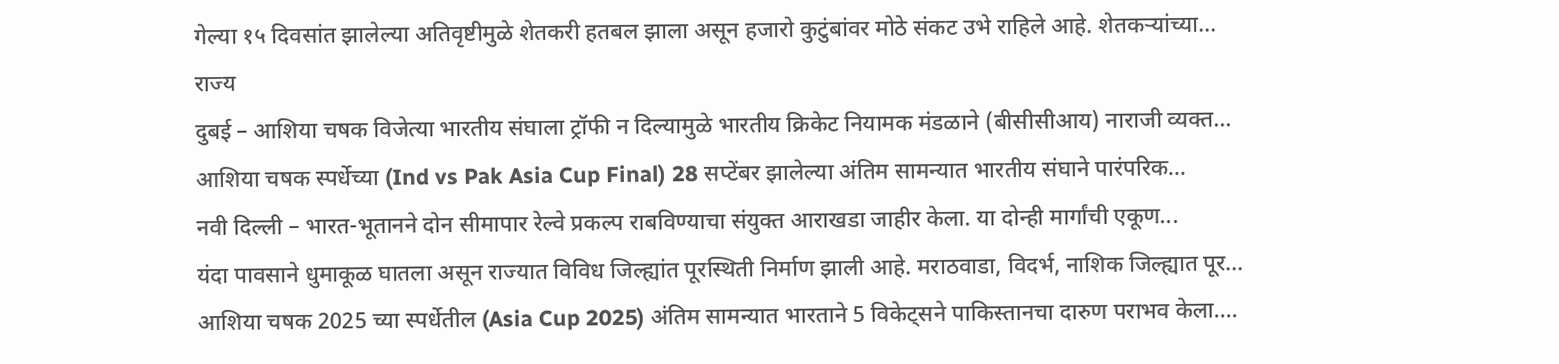गेल्या १५ दिवसांत झालेल्या अतिवृष्टीमुळे शेतकरी हतबल झाला असून हजारो कुटुंबांवर मोठे संकट उभे राहिले आहे. शेतकऱ्यांच्या...
राज्य
दुबई – आशिया चषक विजेत्या भारतीय संघाला ट्रॉफी न दिल्यामुळे भारतीय क्रिकेट नियामक मंडळाने (बीसीसीआय) नाराजी व्यक्त...
आशिया चषक स्पर्धेच्या (Ind vs Pak Asia Cup Final) 28 सप्टेंबर झालेल्या अंतिम सामन्यात भारतीय संघाने पारंपरिक...
नवी दिल्ली – भारत-भूतानने दोन सीमापार रेल्वे प्रकल्प राबविण्याचा संयुक्त आराखडा जाहीर केला. या दोन्ही मार्गांची एकूण...
यंदा पावसाने धुमाकूळ घातला असून राज्यात विविध जिल्ह्यांत पूरस्थिती निर्माण झाली आहे. मराठवाडा, विदर्भ, नाशिक जिल्ह्यात पूर...
आशिया चषक 2025 च्या स्पर्धेतील (Asia Cup 2025) अंतिम सामन्यात भारताने 5 विकेट्सने पाकिस्तानचा दारुण पराभव केला....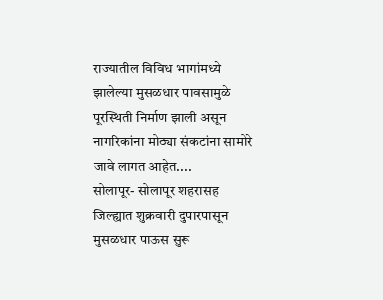राज्यातील विविध भागांमध्ये झालेल्या मुसळधार पावसामुळे पूरस्थिती निर्माण झाली असून नागरिकांना मोठ्या संकटांना सामोरे जावे लागत आहेत....
सोलापूर- सोलापूर शहरासह जिल्ह्यात शुक्रवारी दुपारपासून मुसळधार पाऊस सुरू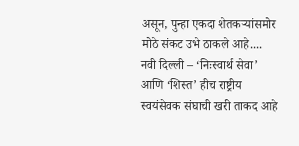असून, पुन्हा एकदा शेतकऱ्यांसमोर मोठे संकट उभे ठाकले आहे....
नवी दिल्ली – ‘निःस्वार्थ सेवा’ आणि ‘शिस्त’ हीच राष्ट्रीय स्वयंसेवक संघाची खरी ताकद आहे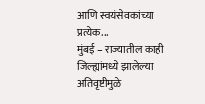आणि स्वयंसेवकांच्या प्रत्येक...
मुंबई – राज्यातील काही जिल्ह्यांमध्ये झालेल्या अतिवृष्टीमुळे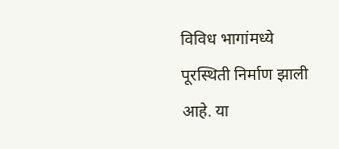विविध भागांमध्ये पूरस्थिती निर्माण झाली आहे. या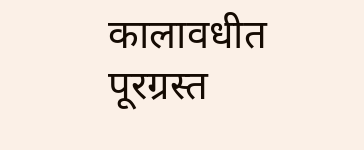कालावधीत पूरग्रस्त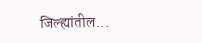जिल्ह्यांतील...